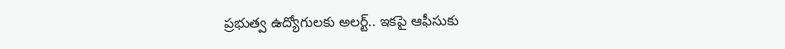ప్రభుత్వ ఉద్యోగులకు అలర్ట్.. ఇకపై ఆఫీసుకు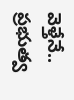వెళ్తేనే..
ప్రభుత్వ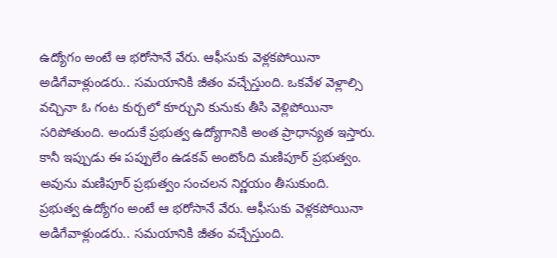ఉద్యోగం అంటే ఆ భరోసానే వేరు. ఆఫీసుకు వెళ్లకపోయినా అడిగేవాళ్లుండరు.. సమయానికి జీతం వచ్చేస్తుంది. ఒకవేళ వెళ్లాల్సి వచ్చినా ఓ గంట కుర్చలో కూర్చుని కునుకు తీసి వెళ్లిపోయినా సరిపోతుంది. అందుకే ప్రభుత్వ ఉద్యోగానికి అంత ప్రాధాన్యత ఇస్తారు. కానీ ఇప్పుడు ఈ పప్పులేం ఉడకవ్ అంటోంది మణిపూర్ ప్రభుత్వం. అవును మణిపూర్ ప్రభుత్వం సంచలన నిర్ణయం తీసుకుంది.
ప్రభుత్వ ఉద్యోగం అంటే ఆ భరోసానే వేరు. ఆఫీసుకు వెళ్లకపోయినా అడిగేవాళ్లుండరు.. సమయానికి జీతం వచ్చేస్తుంది.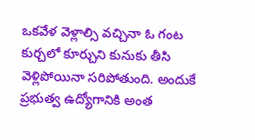ఒకవేళ వెళ్లాల్సి వచ్చినా ఓ గంట కుర్చలో కూర్చుని కునుకు తీసి వెళ్లిపోయినా సరిపోతుంది. అందుకే ప్రభుత్వ ఉద్యోగానికి అంత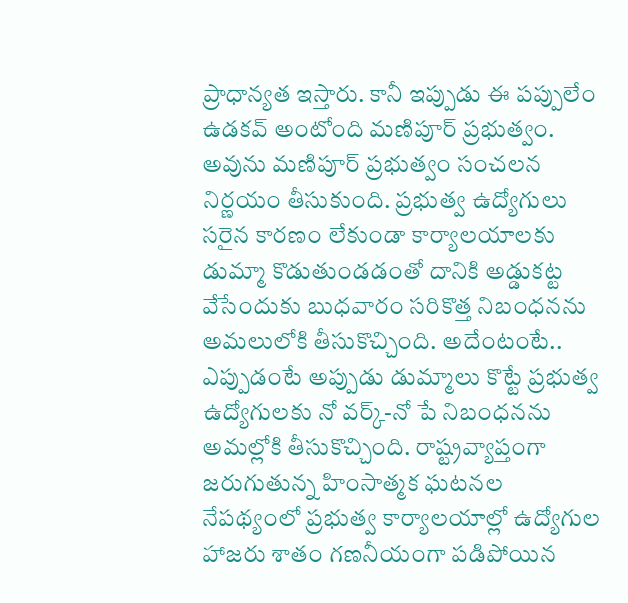ప్రాధాన్యత ఇస్తారు. కానీ ఇప్పుడు ఈ పప్పులేం ఉడకవ్ అంటోంది మణిపూర్ ప్రభుత్వం. అవును మణిపూర్ ప్రభుత్వం సంచలన నిర్ణయం తీసుకుంది. ప్రభుత్వ ఉద్యోగులు సరైన కారణం లేకుండా కార్యాలయాలకు డుమ్మా కొడుతుండడంతో దానికి అడ్డుకట్ట వేసేందుకు బుధవారం సరికొత్త నిబంధనను అమలులోకి తీసుకొచ్చింది. అదేంటంటే.. ఎప్పుడంటే అప్పుడు డుమ్మాలు కొట్టే ప్రభుత్వ ఉద్యోగులకు నో వర్క్-నో పే నిబంధనను అమల్లోకి తీసుకొచ్చింది. రాష్ట్రవ్యాప్తంగా జరుగుతున్న హింసాత్మక ఘటనల నేపథ్యంలో ప్రభుత్వ కార్యాలయాల్లో ఉద్యోగుల హాజరు శాతం గణనీయంగా పడిపోయిన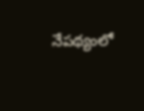నేపథ్యంలో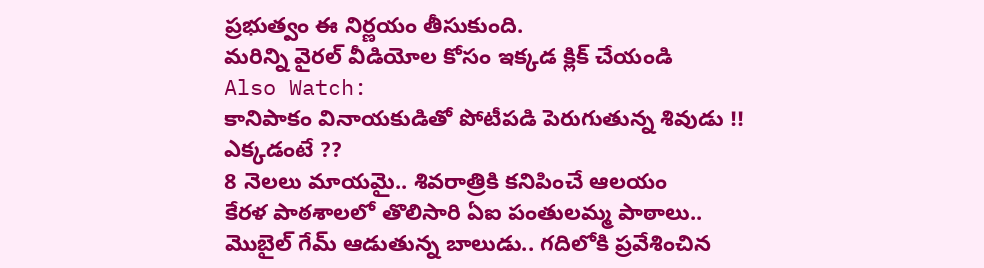ప్రభుత్వం ఈ నిర్ణయం తీసుకుంది.
మరిన్ని వైరల్ వీడియోల కోసం ఇక్కడ క్లిక్ చేయండి
Also Watch:
కానిపాకం వినాయకుడితో పోటీపడి పెరుగుతున్న శివుడు !! ఎక్కడంటే ??
8 నెలలు మాయమై.. శివరాత్రికి కనిపించే ఆలయం
కేరళ పాఠశాలలో తొలిసారి ఏఐ పంతులమ్మ పాఠాలు..
మొబైల్ గేమ్ ఆడుతున్న బాలుడు.. గదిలోకి ప్రవేశించిన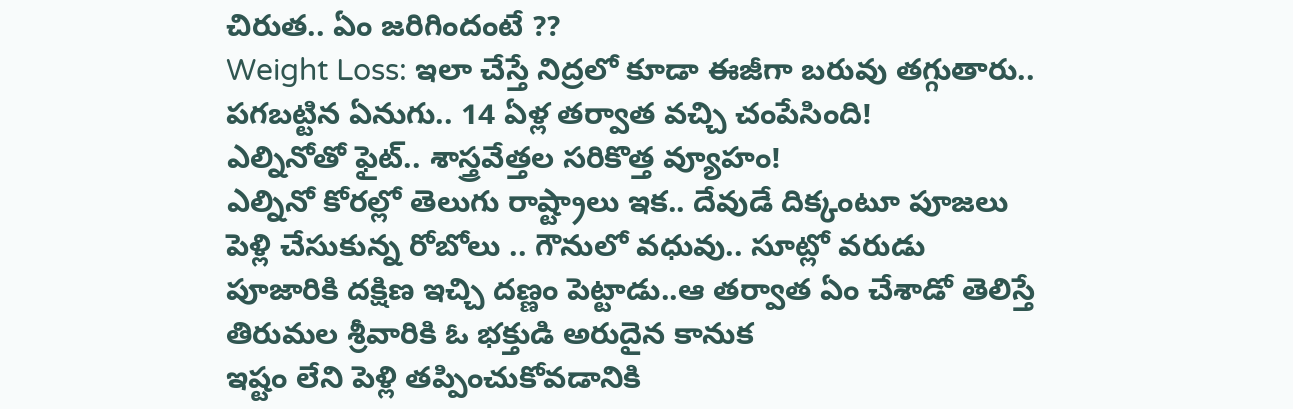చిరుత.. ఏం జరిగిందంటే ??
Weight Loss: ఇలా చేస్తే నిద్రలో కూడా ఈజీగా బరువు తగ్గుతారు..
పగబట్టిన ఏనుగు.. 14 ఏళ్ల తర్వాత వచ్చి చంపేసింది!
ఎల్నినోతో ఫైట్.. శాస్త్రవేత్తల సరికొత్త వ్యూహం!
ఎల్నినో కోరల్లో తెలుగు రాష్ట్రాలు ఇక.. దేవుడే దిక్కంటూ పూజలు
పెళ్లి చేసుకున్న రోబోలు .. గౌనులో వధువు.. సూట్లో వరుడు
పూజారికి దక్షిణ ఇచ్చి దణ్ణం పెట్టాడు..ఆ తర్వాత ఏం చేశాడో తెలిస్తే
తిరుమల శ్రీవారికి ఓ భక్తుడి అరుదైన కానుక
ఇష్టం లేని పెళ్లి తప్పించుకోవడానికి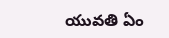యువతి ఏం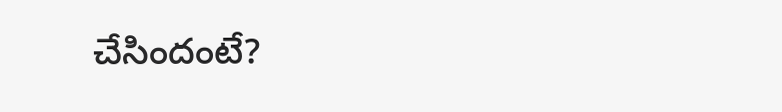చేసిందంటే?